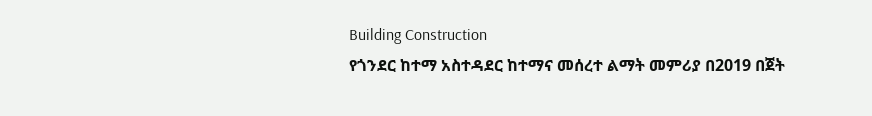Building Construction
የጎንደር ከተማ አስተዳደር ከተማና መሰረተ ልማት መምሪያ በ2019 በጀት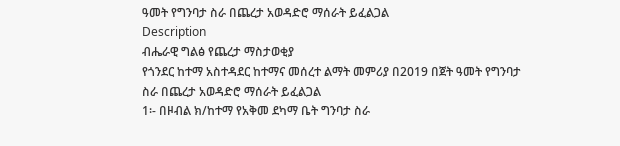ዓመት የግንባታ ስራ በጨረታ አወዳድሮ ማሰራት ይፈልጋል
Description
ብሔራዊ ግልፅ የጨረታ ማስታወቂያ
የጎንደር ከተማ አስተዳደር ከተማና መሰረተ ልማት መምሪያ በ2019 በጀት ዓመት የግንባታ ስራ በጨረታ አወዳድሮ ማሰራት ይፈልጋል
1፡- በዞብል ክ/ከተማ የአቅመ ደካማ ቤት ግንባታ ስራ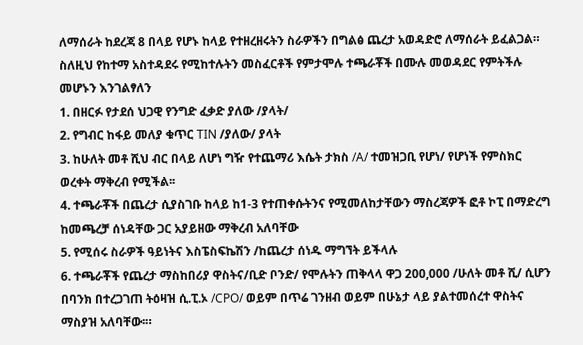ለማሰራት ከደረጃ 8 በላይ የሆኑ ከላይ የተዘረዘሩትን ስራዎችን በግልፅ ጨረታ አወዳድሮ ለማሰራት ይፈልጋል።
ስለዚህ የከተማ አስተዳደሩ የሚከተሉትን መስፈርቶች የምታሞሉ ተጫራቾች በሙሉ መወዳደር የምትችሉ መሆኑን እንገልፃለን
1. በዘርፉ የታደሰ ህጋዊ የንግድ ፈቃድ ያለው /ያላት/
2. የግብር ከፋይ መለያ ቁጥር TIN /ያለው/ ያላት
3. ከሁለት መቶ ሺህ ብር በላይ ለሆነ ግዥ የተጨማሪ እሴት ታክስ /A/ ተመዝጋቢ የሆነ/ የሆነች የምስክር ወረቀት ማቅረብ የሚችል፡፡
4. ተጫራቾች በጨረታ ሲያስገቡ ከላይ ከ1-3 የተጠቀሱትንና የሚመለከታቸውን ማስረጃዎች ፎቶ ኮፒ በማድረግ ከመጫረቻ ሰነዳቸው ጋር አያይዘው ማቅረብ አለባቸው
5. የሚሰሩ ስራዎች ዓይነትና እስፔስፍኬሽን /ከጨረታ ሰነዱ ማግኘት ይችላሉ
6. ተጫራቾች የጨረታ ማስከበሪያ ዋስትና/ቢድ ቦንድ/ የሞሉትን ጠቅላላ ዋጋ 200,000 /ሁለት መቶ ሺ/ ሲሆን በባንክ በተረጋገጠ ትዕዛዝ ሲ.ፒ.ኦ /CPO/ ወይም በጥሬ ገንዘብ ወይም በሁኔታ ላይ ያልተመሰረተ ዋስትና ማስያዝ አለባቸው፡።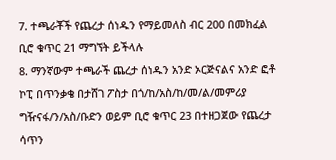7. ተጫራቾች የጨረታ ሰነዱን የማይመለስ ብር 200 በመክፈል ቢሮ ቁጥር 21 ማግኘት ይችላሉ
8. ማንኛውም ተጫራች ጨረታ ሰነዱን አንድ ኦርጅናልና አንድ ፎቶ ኮፒ በጥንቃቄ በታሸገ ፖስታ በጎ/ከ/አስ/ከ/መ/ል/መምሪያ ግዥናፋ/ን/አስ/ቡድን ወይም ቢሮ ቁጥር 23 በተዘጋጀው የጨረታ ሳጥን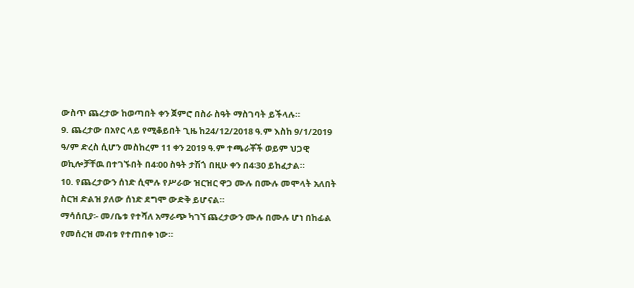ውስጥ ጨረታው ከወጣበት ቀን ጀምሮ በስራ ስዓት ማስገባት ይችላሉ።
9. ጨረታው በአየር ላይ የሚቆይበት ጊዜ ከ24/12/2018 ዓ.ም እስከ 9/1/2019 ዓ/ም ድረስ ሲሆን መስከረም 11 ቀን 2019 ዓ.ም ተጫራቾች ወይም ህጋዊ ወኪሎቻቸዉ በተገኙበት በ4፡00 ስዓት ታሽጎ በዚሁ ቀን በ4፡30 ይከፈታል።
10. የጨረታውን ሰነድ ሲሞሉ የሥራው ዝርዝር ዋጋ ሙሉ በሙሉ መሞላት አለበት ስርዝ ድልዝ ያለው ሰነድ ደግሞ ውድቅ ይሆናል።
ማሳሰቢያ፡- መ/ቤቱ የተሻለ አማራጭ ካገኘ ጨረታውን ሙሉ በሙሉ ሆነ በከፊል የመሰረዝ መብቱ የተጠበቀ ነው።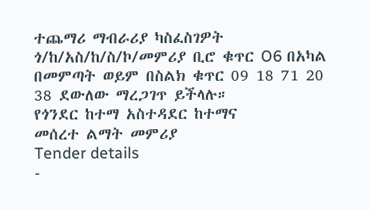ተጨማሪ ማብራሪያ ካስፈስገዎት ጎ/ከ/አስ/ከ/ስ/ኮ/መምሪያ ቢሮ ቁጥር O6 በአካል በመምጣት ወይም በስልክ ቁጥር 09 18 71 20 38 ደውለው ማረጋገጥ ይችላሉ።
የጎንደር ከተማ አስተዳደር ከተማና
መሰረተ ልማት መምሪያ
Tender details
-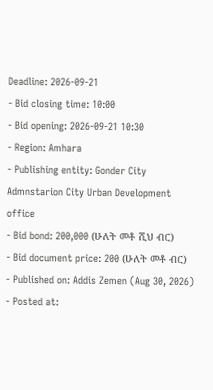Deadline: 2026-09-21
- Bid closing time: 10:00
- Bid opening: 2026-09-21 10:30
- Region: Amhara
- Publishing entity: Gonder City Admnstarion City Urban Development office
- Bid bond: 200,000 (ሁለት መቶ ሺህ ብር)
- Bid document price: 200 (ሁለት መቶ ብር)
- Published on: Addis Zemen (Aug 30, 2026)
- Posted at: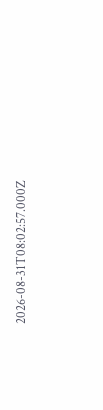2026-08-31T08:02:57.000Z